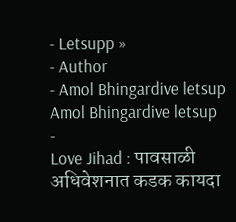- Letsupp »
- Author
- Amol Bhingardive letsup
Amol Bhingardive letsup
-
Love Jihad : पावसाळी अधिवेशनात कडक कायदा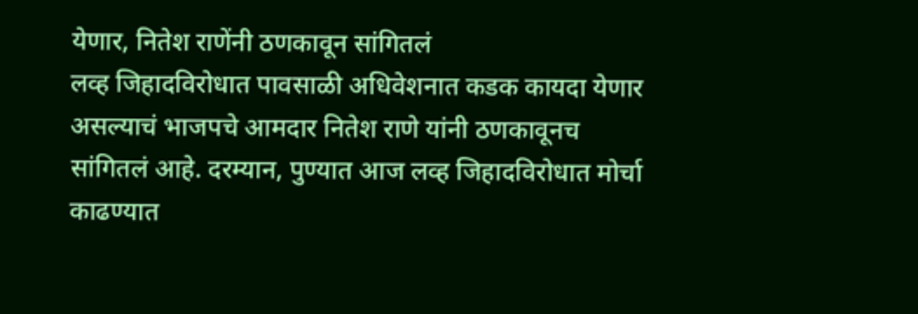येणार, नितेश राणेंनी ठणकावून सांगितलं
लव्ह जिहादविरोधात पावसाळी अधिवेशनात कडक कायदा येणार असल्याचं भाजपचे आमदार नितेश राणे यांनी ठणकावूनच सांगितलं आहे. दरम्यान, पुण्यात आज लव्ह जिहादविरोधात मोर्चा काढण्यात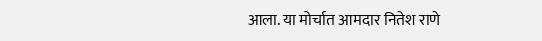आला. या मोर्चात आमदार नितेश राणे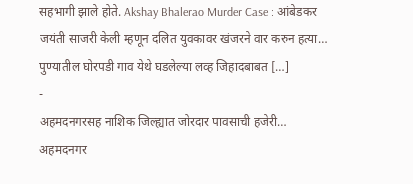सहभागी झाले होते. Akshay Bhalerao Murder Case : आंबेडकर जयंती साजरी केली म्हणून दलित युवकावर खंजरने वार करुन हत्या… पुण्यातील घोरपडी गाव येथे घडलेल्या लव्ह जिहादबाबत […]
-
अहमदनगरसह नाशिक जिल्ह्यात जोरदार पावसाची हजेरी…
अहमदनगर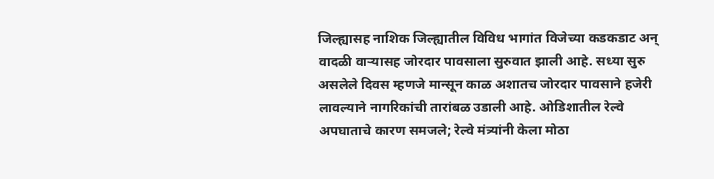जिल्ह्यासह नाशिक जिल्ह्यातील विविध भागांत विजेच्या कडकडाट अन् वादळी वाऱ्यासह जोरदार पावसाला सुरुवात झाली आहे. सध्या सुरु असलेले दिवस म्हणजे मान्सून काळ अशातच जोरदार पावसाने हजेरी लावल्याने नागरिकांची तारांबळ उडाली आहे. ओडिशातील रेल्वे अपघाताचे कारण समजले; रेल्वे मंत्र्यांनी केला मोठा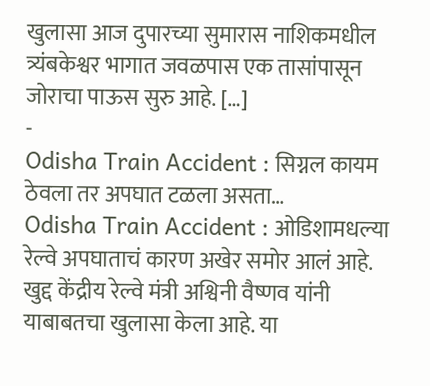खुलासा आज दुपारच्या सुमारास नाशिकमधील त्र्यंबकेश्वर भागात जवळपास एक तासांपासून जोराचा पाऊस सुरु आहे. […]
-
Odisha Train Accident : सिग्नल कायम ठेवला तर अपघात टळला असता…
Odisha Train Accident : ओडिशामधल्या रेल्वे अपघाताचं कारण अखेर समोर आलं आहे. खुद्द केंद्रीय रेल्वे मंत्री अश्विनी वैष्णव यांनी याबाबतचा खुलासा केला आहे. या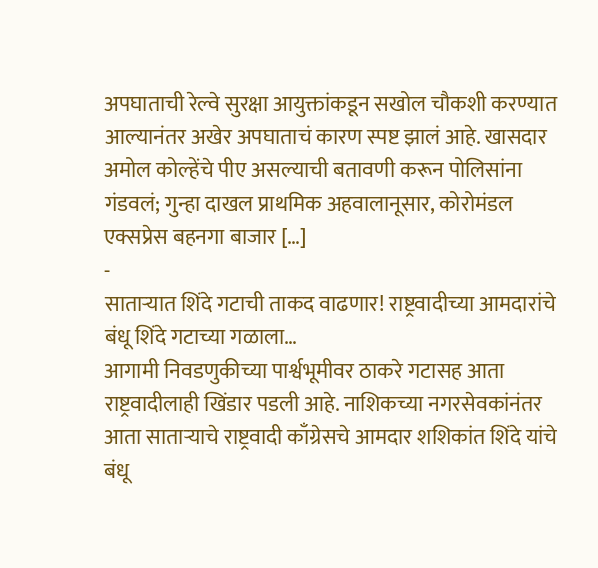अपघाताची रेल्वे सुरक्षा आयुक्तांकडून सखोल चौकशी करण्यात आल्यानंतर अखेर अपघाताचं कारण स्पष्ट झालं आहे. खासदार अमोल कोल्हेंचे पीए असल्याची बतावणी करून पोलिसांना गंडवलं; गुन्हा दाखल प्राथमिक अहवालानूसार, कोरोमंडल एक्सप्रेस बहनगा बाजार […]
-
साताऱ्यात शिंदे गटाची ताकद वाढणार! राष्ट्रवादीच्या आमदारांचे बंधू शिंदे गटाच्या गळाला…
आगामी निवडणुकीच्या पार्श्वभूमीवर ठाकरे गटासह आता राष्ट्रवादीलाही खिंडार पडली आहे. नाशिकच्या नगरसेवकांनंतर आता साताऱ्याचे राष्ट्रवादी काँग्रेसचे आमदार शशिकांत शिंदे यांचे बंधू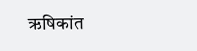ऋषिकांत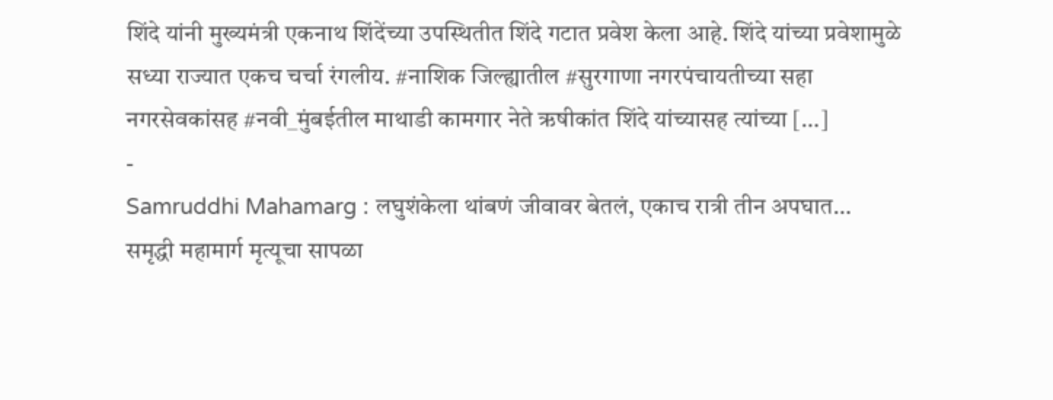शिंदे यांनी मुख्यमंत्री एकनाथ शिंदेंच्या उपस्थितीत शिंदे गटात प्रवेश केला आहे. शिंदे यांच्या प्रवेशामुळे सध्या राज्यात एकच चर्चा रंगलीय. #नाशिक जिल्ह्यातील #सुरगाणा नगरपंचायतीच्या सहा नगरसेवकांसह #नवी_मुंबईतील माथाडी कामगार नेते ऋषीकांत शिंदे यांच्यासह त्यांच्या […]
-
Samruddhi Mahamarg : लघुशंकेला थांबणं जीवावर बेतलं, एकाच रात्री तीन अपघात…
समृद्धी महामार्ग मृत्यूचा सापळा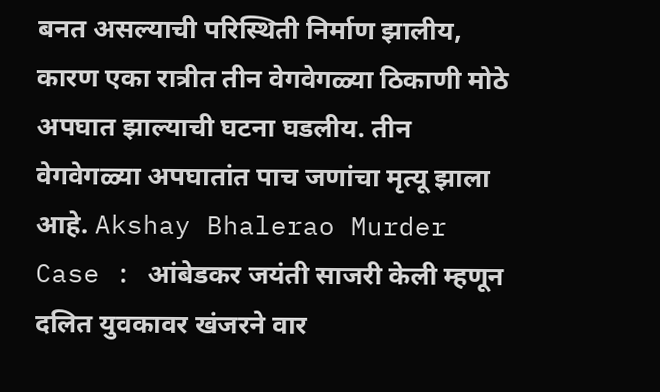बनत असल्याची परिस्थिती निर्माण झालीय, कारण एका रात्रीत तीन वेगवेगळ्या ठिकाणी मोठे अपघात झाल्याची घटना घडलीय. तीन वेगवेगळ्या अपघातांत पाच जणांचा मृत्यू झाला आहे. Akshay Bhalerao Murder Case : आंबेडकर जयंती साजरी केली म्हणून दलित युवकावर खंजरने वार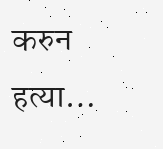करुन हत्या…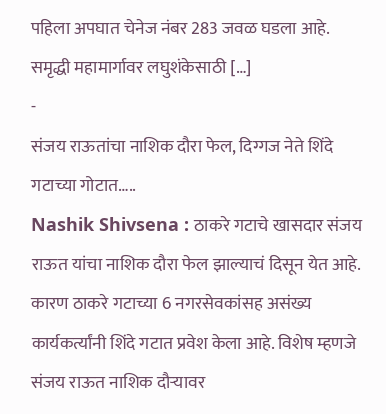पहिला अपघात चेनेज नंबर 283 जवळ घडला आहे. समृद्धी महामार्गावर लघुशंकेसाठी […]
-
संजय राऊतांचा नाशिक दौरा फेल, दिग्गज नेते शिंदे गटाच्या गोटात…..
Nashik Shivsena : ठाकरे गटाचे खासदार संजय राऊत यांचा नाशिक दौरा फेल झाल्याचं दिसून येत आहे. कारण ठाकरे गटाच्या 6 नगरसेवकांसह असंख्य कार्यकर्त्यांनी शिंदे गटात प्रवेश केला आहे. विशेष म्हणजे संजय राऊत नाशिक दौऱ्यावर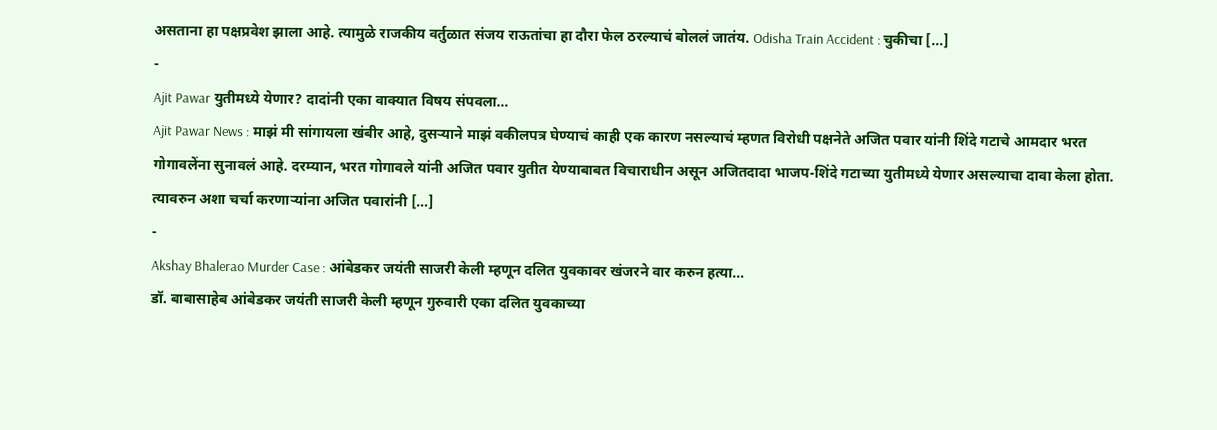असताना हा पक्षप्रवेश झाला आहे. त्यामुळे राजकीय वर्तुळात संजय राऊतांचा हा दौरा फेल ठरल्याचं बोललं जातंय. Odisha Train Accident : चुकीचा […]
-
Ajit Pawar युतीमध्ये येणार? दादांनी एका वाक्यात विषय संपवला…
Ajit Pawar News : माझं मी सांगायला खंबीर आहे, दुसऱ्याने माझं वकीलपत्र घेण्याचं काही एक कारण नसल्याचं म्हणत विरोधी पक्षनेते अजित पवार यांनी शिंदे गटाचे आमदार भरत गोगावलेंना सुनावलं आहे. दरम्यान, भरत गोगावले यांनी अजित पवार युतीत येण्याबाबत विचाराधीन असून अजितदादा भाजप-शिंदे गटाच्या युतीमध्ये येणार असल्याचा दावा केला होता. त्यावरुन अशा चर्चा करणाऱ्यांना अजित पवारांनी […]
-
Akshay Bhalerao Murder Case : आंबेडकर जयंती साजरी केली म्हणून दलित युवकावर खंजरने वार करुन हत्या…
डॉ. बाबासाहेब आंबेडकर जयंती साजरी केली म्हणून गुरुवारी एका दलित युवकाच्या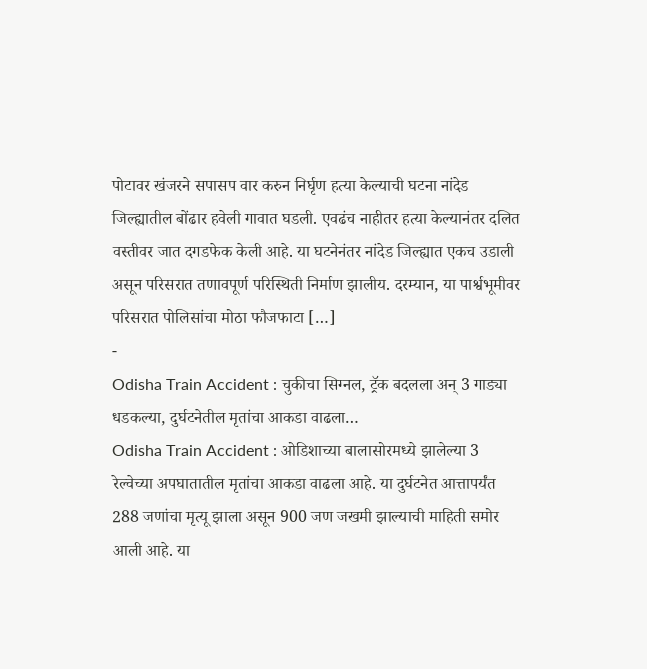पोटावर खंजरने सपासप वार करुन निर्घृण हत्या केल्याची घटना नांदेड जिल्ह्यातील बोंढार हवेली गावात घडली. एवढंच नाहीतर हत्या केल्यानंतर दलित वस्तीवर जात दगडफेक केली आहे. या घटनेनंतर नांदेड जिल्ह्यात एकच उडाली असून परिसरात तणावपूर्ण परिस्थिती निर्माण झालीय. दरम्यान, या पार्श्वभूमीवर परिसरात पोलिसांचा मोठा फौजफाटा […]
-
Odisha Train Accident : चुकीचा सिग्नल, ट्रॅक बदलला अन् 3 गाड्या धडकल्या, दुर्घटनेतील मृतांचा आकडा वाढला…
Odisha Train Accident : ओडिशाच्या बालासोरमध्ये झालेल्या 3 रेल्वेच्या अपघातातील मृतांचा आकडा वाढला आहे. या दुर्घटनेत आत्तापर्यंत 288 जणांचा मृत्यू झाला असून 900 जण जखमी झाल्याची माहिती समोर आली आहे. या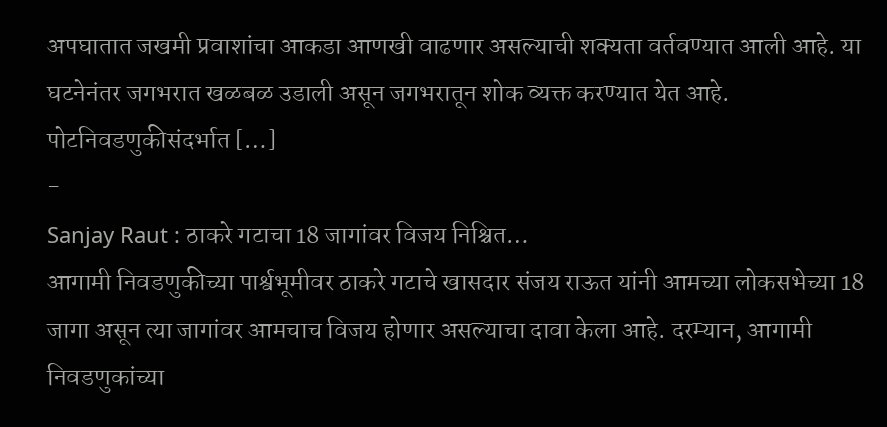अपघातात जखमी प्रवाशांचा आकडा आणखी वाढणार असल्याची शक्यता वर्तवण्यात आली आहे. या घटनेनंतर जगभरात खळबळ उडाली असून जगभरातून शोक व्यक्त करण्यात येत आहे. पोटनिवडणुकीसंदर्भात […]
-
Sanjay Raut : ठाकरे गटाचा 18 जागांवर विजय निश्चित…
आगामी निवडणुकीच्या पार्श्वभूमीवर ठाकरे गटाचे खासदार संजय राऊत यांनी आमच्या लोकसभेच्या 18 जागा असून त्या जागांवर आमचाच विजय होणार असल्याचा दावा केला आहे. दरम्यान, आगामी निवडणुकांच्या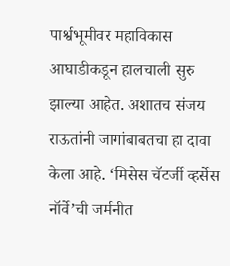पार्श्वभूमीवर महाविकास आघाडीकडून हालचाली सुरु झाल्या आहेत. अशातच संजय राऊतांनी जागांबाबतचा हा दावा केला आहे. ‘मिसेस चॅटर्जी व्हर्सेस नॉर्वे’ची जर्मनीत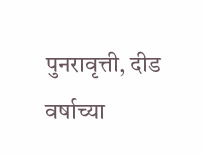पुनरावृत्ती, दीड वर्षाच्या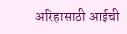अरिहासाठी आईची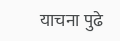याचना पुढे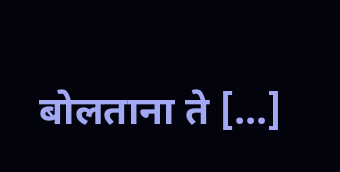बोलताना ते […]